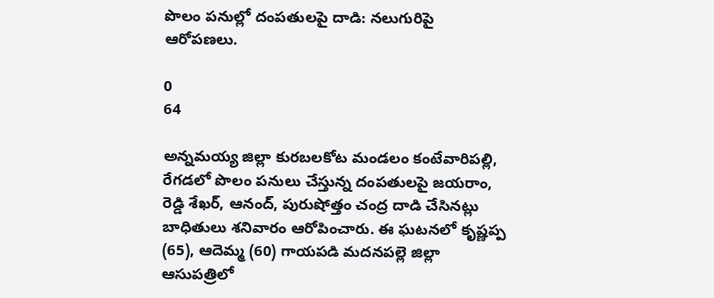పొలం పనుల్లో దంపతులపై దాడి: నలుగురిపై ఆరోపణలు.

0
64

అన్నమయ్య జిల్లా కురబలకోట మండలం కంటేవారిపల్లి, రేగడలో పొలం పనులు చేస్తున్న దంపతులపై జయరాం, రెడ్డి శేఖర్, ఆనంద్, పురుషోత్తం చంద్ర దాడి చేసినట్లు బాధితులు శనివారం ఆరోపించారు. ఈ ఘటనలో కృష్ణప్ప (65), ఆదెమ్మ (60) గాయపడి మదనపల్లె జిల్లా ఆసుపత్రిలో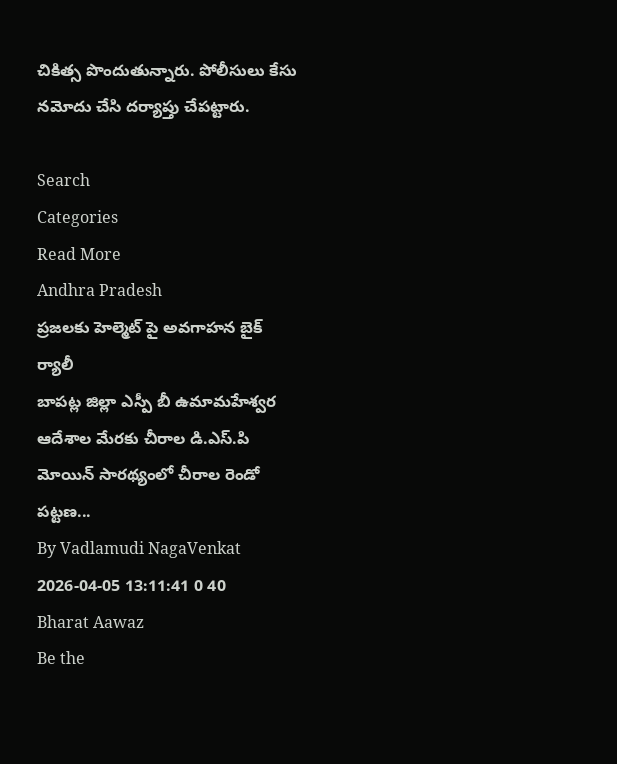చికిత్స పొందుతున్నారు. పోలీసులు కేసు నమోదు చేసి దర్యాప్తు చేపట్టారు.

Search
Categories
Read More
Andhra Pradesh
ప్రజలకు హెల్మెట్ పై అవగాహన బైక్ ర్యాలీ
బాపట్ల జిల్లా ఎస్పీ బీ ఉమామహేశ్వర ఆదేశాల మేరకు చీరాల డి.ఎస్.పి మోయిన్ సారథ్యంలో చీరాల రెండో పట్టణ...
By Vadlamudi NagaVenkat 2026-04-05 13:11:41 0 40
Bharat Aawaz
Be the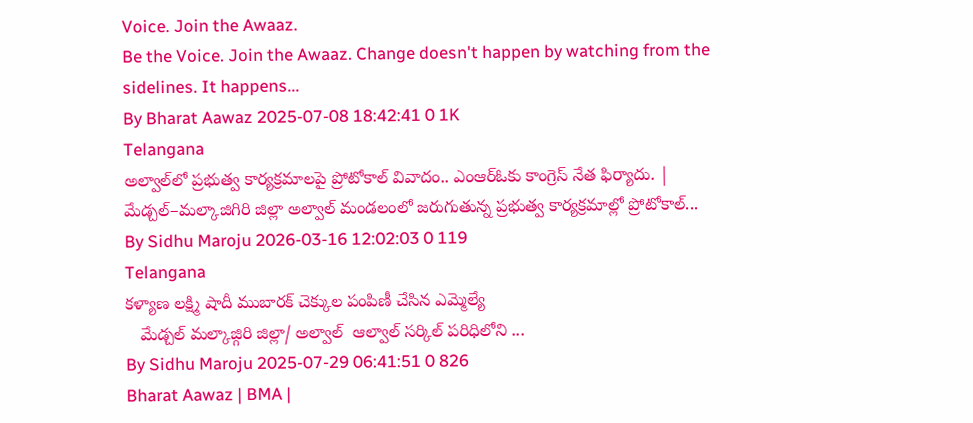Voice. Join the Awaaz.
Be the Voice. Join the Awaaz. Change doesn't happen by watching from the sidelines. It happens...
By Bharat Aawaz 2025-07-08 18:42:41 0 1K
Telangana
అల్వాల్‌లో ప్రభుత్వ కార్యక్రమాలపై ప్రోటోకాల్ వివాదం.. ఎంఆర్ఓకు కాంగ్రెస్ నేత ఫిర్యాదు. |
మేడ్చల్–మల్కాజిగిరి జిల్లా అల్వాల్ మండలంలో జరుగుతున్న ప్రభుత్వ కార్యక్రమాల్లో ప్రోటోకాల్...
By Sidhu Maroju 2026-03-16 12:02:03 0 119
Telangana
కళ్యాణ లక్ష్మి షాదీ ముబారక్ చెక్కుల పంపిణీ చేసిన ఎమ్మెల్యే
   మేడ్చల్ మల్కాజ్గిరి జిల్లా/ అల్వాల్  ఆల్వాల్ సర్కిల్ పరిధిలోని ...
By Sidhu Maroju 2025-07-29 06:41:51 0 826
Bharat Aawaz | BMA |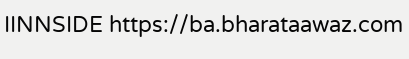IINNSIDE https://ba.bharataawaz.com